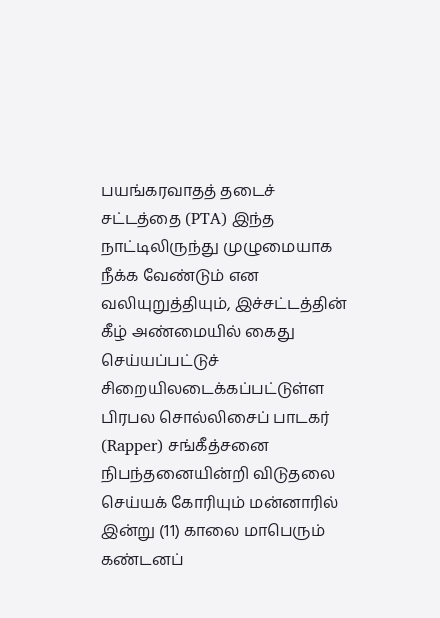பயங்கரவாதத் தடைச் சட்டத்தை (PTA) இந்த நாட்டிலிருந்து முழுமையாக நீக்க வேண்டும் என வலியுறுத்தியும், இச்சட்டத்தின் கீழ் அண்மையில் கைது செய்யப்பட்டுச் சிறையிலடைக்கப்பட்டுள்ள பிரபல சொல்லிசைப் பாடகர் (Rapper) சங்கீத்சனை நிபந்தனையின்றி விடுதலை செய்யக் கோரியும் மன்னாரில் இன்று (11) காலை மாபெரும் கண்டனப்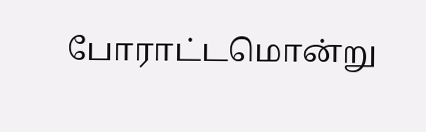போராட்டமொன்று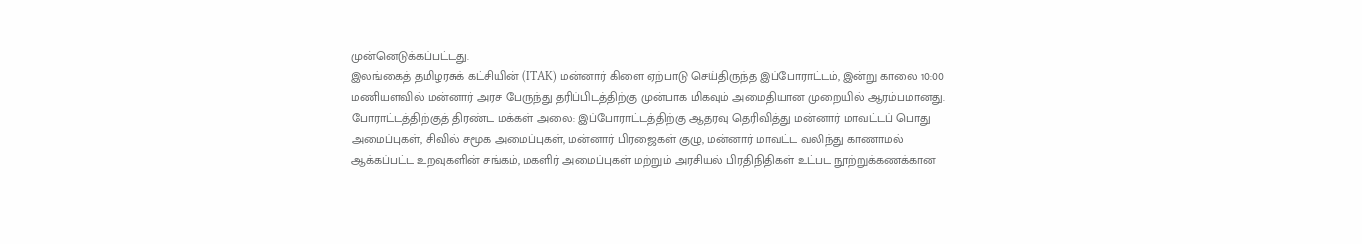முன்னெடுக்கப்பட்டது.
இலங்கைத் தமிழரசுக் கட்சியின் (ITAK) மன்னார் கிளை ஏற்பாடு செய்திருந்த இப்போராட்டம், இன்று காலை 10:00 மணியளவில் மன்னார் அரச பேருந்து தரிப்பிடத்திற்கு முன்பாக மிகவும் அமைதியான முறையில் ஆரம்பமானது.
போராட்டத்திற்குத் திரண்ட மக்கள் அலை: இப்போராட்டத்திற்கு ஆதரவு தெரிவித்து மன்னார் மாவட்டப் பொது அமைப்புகள், சிவில் சமூக அமைப்புகள், மன்னார் பிரஜைகள் குழு, மன்னார் மாவட்ட வலிந்து காணாமல் ஆக்கப்பட்ட உறவுகளின் சங்கம், மகளிர் அமைப்புகள் மற்றும் அரசியல் பிரதிநிதிகள் உட்பட நூற்றுக்கணக்கான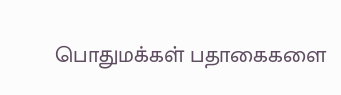பொதுமக்கள் பதாகைகளை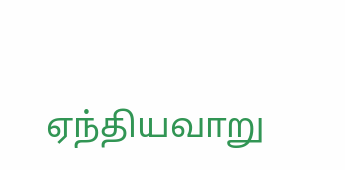ஏந்தியவாறு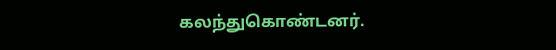கலந்துகொண்டனர்.